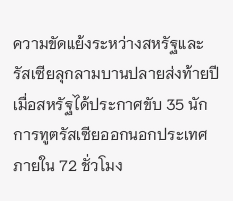ความขัดแย้งระหว่างสหรัฐและรัสเซียลุกลามบานปลายส่งท้ายปี เมื่อสหรัฐได้ประกาศขับ 35 นักการทูตรัสเซียออกนอกประเทศภายใน 72 ชั่วโมง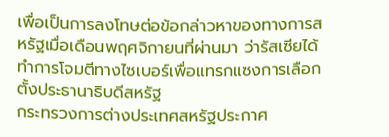เพื่อเป็นการลงโทษต่อข้อกล่าวหาของทางการสหรัฐเมื่อเดือนพฤศจิกายนที่ผ่านมา ว่ารัสเซียได้ทำการโจมตีทางไซเบอร์เพื่อแทรกแซงการเลือกตั้งประธานาธิบดีสหรัฐ
กระทรวงการต่างประเทศสหรัฐประกาศ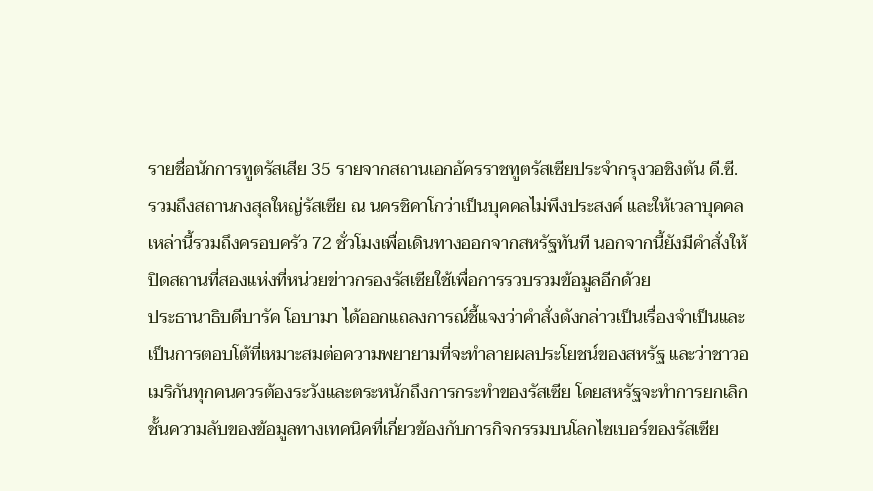รายชื่อนักการทูตรัสเสีย 35 รายจากสถานเอกอัครราชทูตรัสเซียประจำกรุงวอชิงตัน ดี.ซี. รวมถึงสถานกงสุลใหญ่รัสเซีย ณ นครชิคาโกว่าเป็นบุคคลไม่พึงประสงค์ และให้เวลาบุคคลเหล่านี้รวมถึงครอบครัว 72 ชั่วโมงเพื่อเดินทางออกจากสหรัฐทันที นอกจากนี้ยังมีคำสั่งให้ปิดสถานที่สองแห่งที่หน่วยข่าวกรองรัสเซียใช้เพื่อการรวบรวมข้อมูลอีกด้วย
ประธานาธิบดีบารัค โอบามา ได้ออกแถลงการณ์ชี้แจงว่าคำสั่งดังกล่าวเป็นเรื่องจำเป็นและเป็นการตอบโต้ที่เหมาะสมต่อความพยายามที่จะทำลายผลประโยชน์ของสหรัฐ และว่าชาวอเมริกันทุกคนควรต้องระวังและตระหนักถึงการกระทำของรัสเซีย โดยสหรัฐจะทำการยกเลิกชั้นความลับของข้อมูลทางเทคนิคที่เกี่ยวข้องกับการกิจกรรมบนโลกไซเบอร์ของรัสเซีย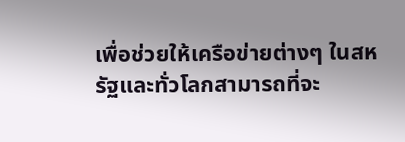เพื่อช่วยให้เครือข่ายต่างๆ ในสหรัฐและทั่วโลกสามารถที่จะ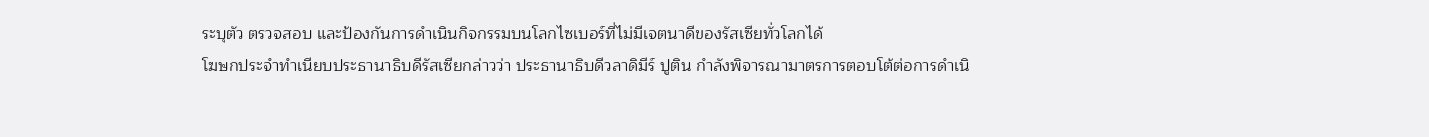ระบุตัว ตรวจสอบ และป้องกันการดำเนินกิจกรรมบนโลกไซเบอร์ที่ไม่มีเจตนาดีของรัสเซียทั่วโลกได้
โฆษกประจำทำเนียบประธานาธิบดีรัสเซียกล่าวว่า ประธานาธิบดีวลาดิมีร์ ปูติน กำลังพิจารณามาตรการตอบโต้ต่อการดำเนิ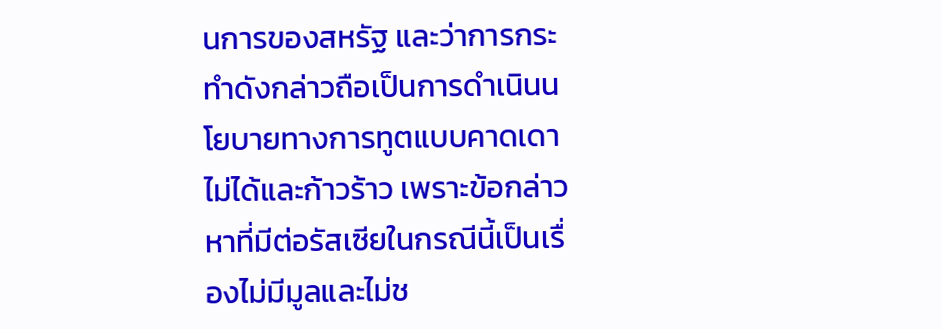นการของสหรัฐ และว่าการกระทำดังกล่าวถือเป็นการดำเนินนโยบายทางการทูตแบบคาดเดาไม่ได้และก้าวร้าว เพราะข้อกล่าวหาที่มีต่อรัสเซียในกรณีนี้เป็นเรื่องไม่มีมูลและไม่ช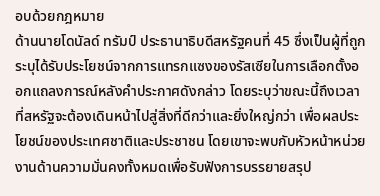อบด้วยกฎหมาย
ด้านนายโดนัลด์ ทรัมป์ ประธานาธิบดีสหรัฐคนที่ 45 ซึ่งเป็นผู้ที่ถูกระบุได้รับประโยชน์จากการแทรกแซงของรัสเซียในการเลือกตั้งออกแถลงการณ์หลังคำประกาศดังกล่าว โดยระบุว่าขณะนี้ถึงเวลาที่สหรัฐจะต้องเดินหน้าไปสู่สิ่งที่ดีกว่าและยิ่งใหญ่กว่า เพื่อผลประโยชน์ของประเทศชาติและประชาชน โดยเขาจะพบกับหัวหน้าหน่วยงานด้านความมั่นคงทั้งหมดเพื่อรับฟังการบรรยายสรุป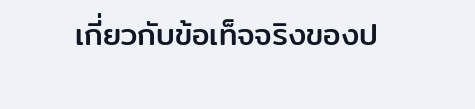เกี่ยวกับข้อเท็จจริงของป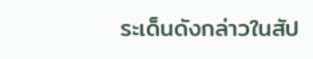ระเด็นดังกล่าวในสัป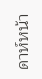ดาห์หน้า